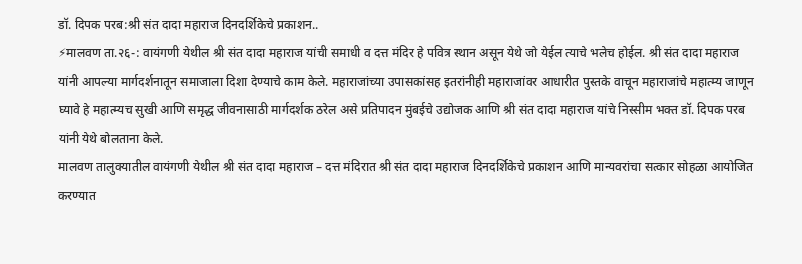डॉ. दिपक परब:श्री संत दादा महाराज दिनदर्शिकेचे प्रकाशन..
⚡मालवण ता.२६-: वायंगणी येथील श्री संत दादा महाराज यांची समाधी व दत्त मंदिर हे पवित्र स्थान असून येथे जो येईल त्याचे भलेच होईल. श्री संत दादा महाराज यांनी आपल्या मार्गदर्शनातून समाजाला दिशा देण्याचे काम केले. महाराजांच्या उपासकांसह इतरांनीही महाराजांवर आधारीत पुस्तके वाचून महाराजांचे महात्म्य जाणून घ्यावे हे महात्म्यच सुखी आणि समृद्ध जीवनासाठी मार्गदर्शक ठरेल असे प्रतिपादन मुंबईचे उद्योजक आणि श्री संत दादा महाराज यांचे निस्सीम भक्त डॉ. दिपक परब यांनी येथे बोलताना केले.
मालवण तालुक्यातील वायंगणी येथील श्री संत दादा महाराज – दत्त मंदिरात श्री संत दादा महाराज दिनदर्शिकेचे प्रकाशन आणि मान्यवरांचा सत्कार सोहळा आयोजित करण्यात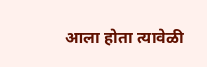आला होता त्यावेळी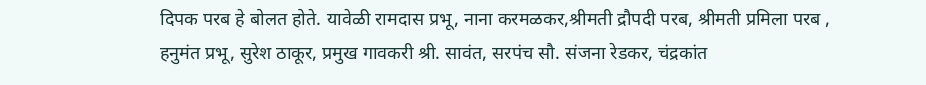दिपक परब हे बोलत होते. यावेळी रामदास प्रभू, नाना करमळकर,श्रीमती द्रौपदी परब, श्रीमती प्रमिला परब , हनुमंत प्रभू, सुरेश ठाकूर, प्रमुख गावकरी श्री. सावंत, सरपंच सौ. संजना रेडकर, चंद्रकांत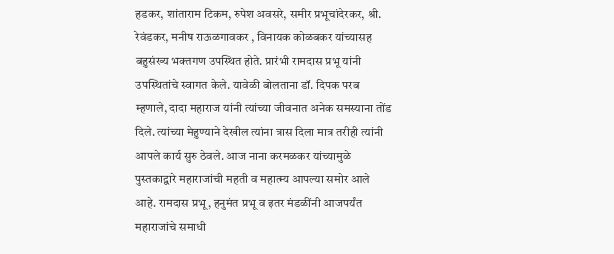हडकर, शांताराम टिकम, रुपेश अवसरे, समीर प्रभूचांदेरकर, श्री. रेवंडकर, मनीष राऊळगावकर , विनायक कोळबकर यांच्यासह बहुसंख्य भक्तगण उपस्थित होते. प्रारंभी रामदास प्रभू यांनी उपस्थितांचे स्वागत केले. यावेळी बोलताना डॉ. दिपक परब म्हणाले, दादा महाराज यांनी त्यांच्या जीवनात अनेक समस्याना तोंड दिले. त्यांच्या मेहुण्याने देखील त्यांना त्रास दिला मात्र तरीही त्यांनी आपले कार्य सुरु ठेवले. आज नाना करमळकर यांच्यामुळे पुस्तकाद्वारे महाराजांची महती व महात्म्य आपल्या समोर आले आहे. रामदास प्रभू, हनुमंत प्रभू व इतर मंडळींनी आजपर्यंत महाराजांचे समाधी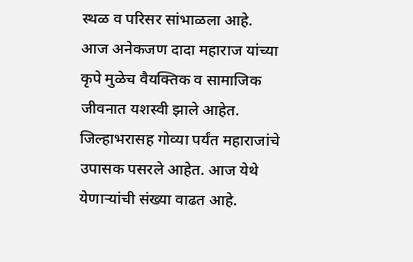स्थळ व परिसर सांभाळला आहे. आज अनेकजण दादा महाराज यांच्या कृपे मुळेच वैयक्तिक व सामाजिक जीवनात यशस्वी झाले आहेत. जिल्हाभरासह गोव्या पर्यंत महाराजांचे उपासक पसरले आहेत. आज येथे येणाऱ्यांची संख्या वाढत आहे.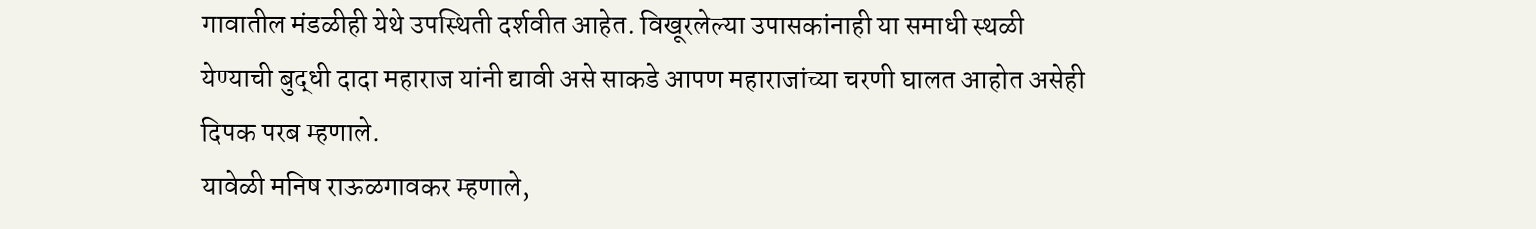गावातील मंडळीही येथे उपस्थिती दर्शवीत आहेत. विखूरलेल्या उपासकांनाही या समाधी स्थळी येण्याची बुद्धी दादा महाराज यांनी द्यावी असे साकडे आपण महाराजांच्या चरणी घालत आहोत असेही दिपक परब म्हणाले.
यावेळी मनिष राऊळगावकर म्हणाले,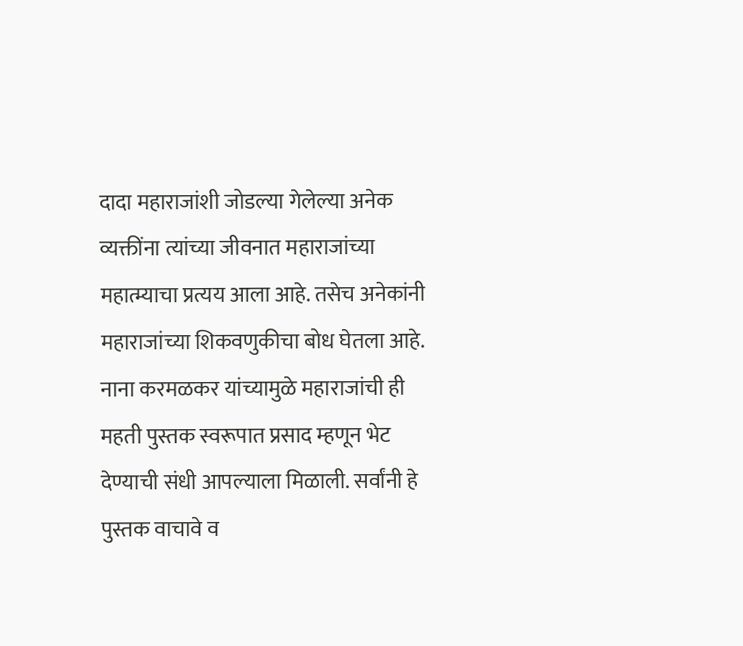दादा महाराजांशी जोडल्या गेलेल्या अनेक व्यक्तींना त्यांच्या जीवनात महाराजांच्या महात्म्याचा प्रत्यय आला आहे. तसेच अनेकांनी महाराजांच्या शिकवणुकीचा बोध घेतला आहे. नाना करमळकर यांच्यामुळे महाराजांची ही महती पुस्तक स्वरूपात प्रसाद म्हणून भेट देण्याची संधी आपल्याला मिळाली. सर्वांनी हे पुस्तक वाचावे व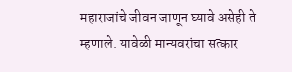महाराजांचे जीवन जाणून घ्यावे असेही ते म्हणाले. यावेळी मान्यवरांचा सत्कार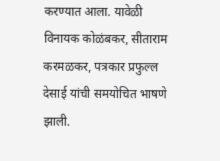करण्यात आला. यावेळी विनायक कोळंबकर, सीताराम करमळकर, पत्रकार प्रफुल्ल देसाई यांची समयोचित भाषणे झाली.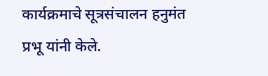कार्यक्रमाचे सूत्रसंचालन हनुमंत प्रभू यांनी केले.